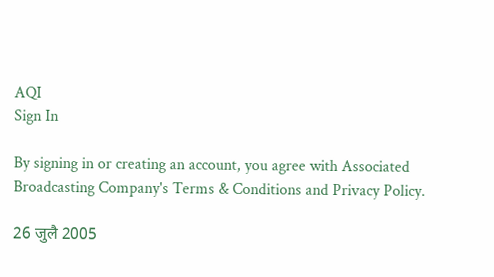AQI
Sign In

By signing in or creating an account, you agree with Associated Broadcasting Company's Terms & Conditions and Privacy Policy.

26 जुलै 2005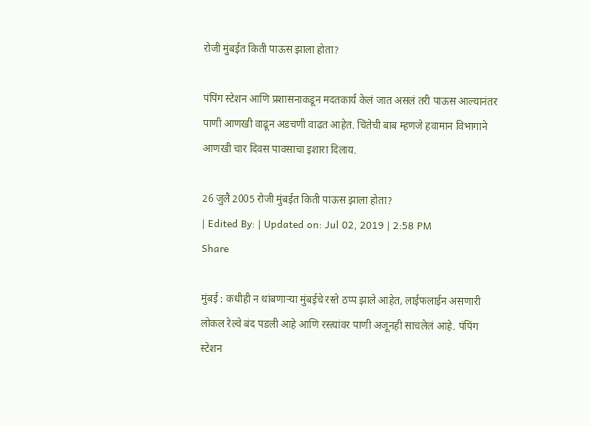रोजी मुंबईत किती पाऊस झाला होता?

पंपिंग स्टेशन आणि प्रशासनाकडून मदतकार्य केलं जात असलं तरी पाऊस आल्यानंतर पाणी आणखी वाढून अडचणी वाढत आहेत. चिंतेची बाब म्हणजे हवामान विभागाने आणखी चार दिवस पावसाचा इशारा दिलाय.

26 जुलै 2005 रोजी मुंबईत किती पाऊस झाला होता?
| Edited By: | Updated on: Jul 02, 2019 | 2:58 PM
Share

मुंबई : कधीही न थांबणाऱ्या मुंबईचे रस्ते ठप्प झाले आहेत, लाईफलाईन असणारी लोकल रेल्वे बंद पडली आहे आणि रस्त्यांवर पाणी अजूनही साचलेलं आहे. पंपिंग स्टेशन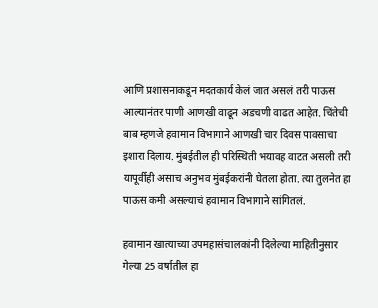आणि प्रशासनाकडून मदतकार्य केलं जात असलं तरी पाऊस आल्यानंतर पाणी आणखी वाढून अडचणी वाढत आहेत. चिंतेची बाब म्हणजे हवामान विभागाने आणखी चार दिवस पावसाचा इशारा दिलाय. मुंबईतील ही परिस्थिती भयावह वाटत असली तरी यापूर्वीही असाच अनुभव मुंबईकरांनी घेतला होता. त्या तुलनेत हा पाऊस कमी असल्याचं हवामान विभागाने सांगितलं.

हवामान खात्याच्या उपमहासंचालकांनी दिलेल्या माहितीनुसार गेल्या 25 वर्षातील हा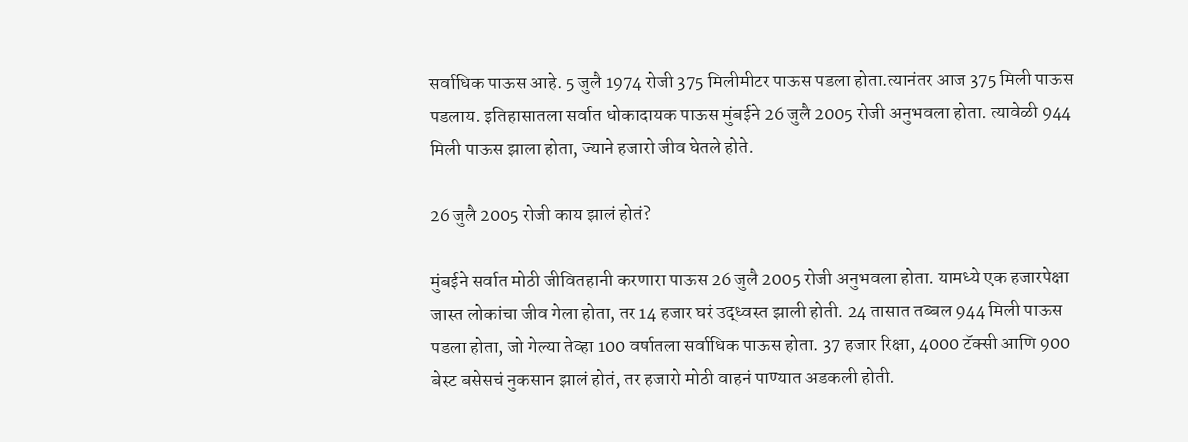सर्वाधिक पाऊस आहे. 5 जुलै 1974 रोजी 375 मिलीमीटर पाऊस पडला होता.त्यानंतर आज 375 मिली पाऊस पडलाय. इतिहासातला सर्वात धोकादायक पाऊस मुंबईने 26 जुलै 2005 रोजी अनुभवला होता. त्यावेळी 944 मिली पाऊस झाला होता, ज्याने हजारो जीव घेतले होते.

26 जुलै 2005 रोजी काय झालं होतं?

मुंबईने सर्वात मोठी जीवितहानी करणारा पाऊस 26 जुलै 2005 रोजी अनुभवला होता. यामध्ये एक हजारपेक्षा जास्त लोकांचा जीव गेला होता, तर 14 हजार घरं उद्ध्वस्त झाली होती. 24 तासात तब्बल 944 मिली पाऊस पडला होता, जो गेल्या तेव्हा 100 वर्षातला सर्वाधिक पाऊस होता. 37 हजार रिक्षा, 4000 टॅक्सी आणि 900 बेस्ट बसेसचं नुकसान झालं होतं, तर हजारो मोठी वाहनं पाण्यात अडकली होती.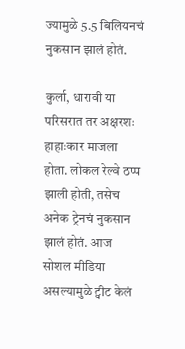ज्यामुळे 5.5 बिलियनचं नुकसान झालं होतं.

कुर्ला, धारावी या परिसरात तर अक्षरशः हाहाःकार माजला होता. लोकल रेल्वे ठप्प झाली होती, तसेच अनेक ट्रेनचं नुकसान झालं होतं. आज सोशल मीडिया असल्यामुळे ट्वीट केलं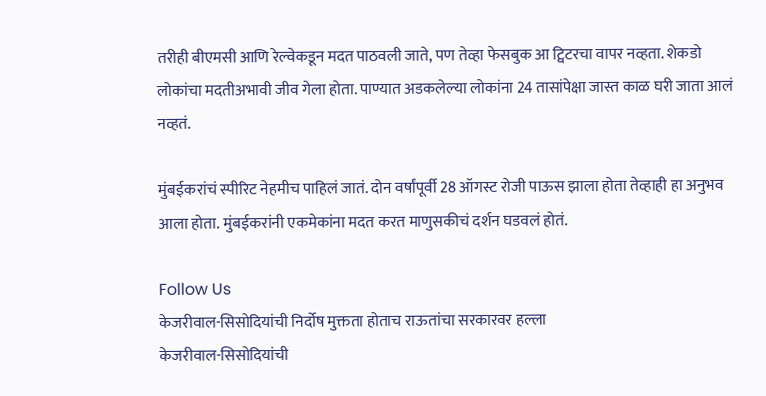तरीही बीएमसी आणि रेल्वेकडून मदत पाठवली जाते, पण तेव्हा फेसबुक आ ट्विटरचा वापर नव्हता. शेकडो लोकांचा मदतीअभावी जीव गेला होता. पाण्यात अडकलेल्या लोकांना 24 तासांपेक्षा जास्त काळ घरी जाता आलं नव्हतं.

मुंबईकरांचं स्पीरिट नेहमीच पाहिलं जातं. दोन वर्षांपूर्वी 28 ऑगस्ट रोजी पाऊस झाला होता तेव्हाही हा अनुभव आला होता. मुंबईकरांनी एकमेकांना मदत करत माणुसकीचं दर्शन घडवलं होतं.

Follow Us
केजरीवाल-सिसोदियांची निर्दोष मुक्तता होताच राऊतांचा सरकारवर हल्ला
केजरीवाल-सिसोदियांची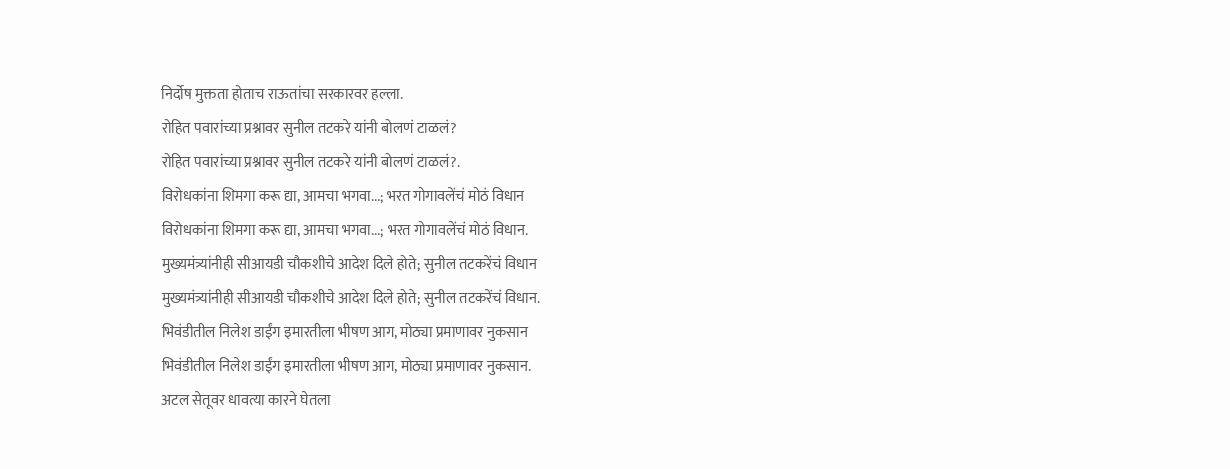निर्दोष मुक्तता होताच राऊतांचा सरकारवर हल्ला.
रोहित पवारांच्या प्रश्नावर सुनील तटकरे यांनी बोलणं टाळलं?
रोहित पवारांच्या प्रश्नावर सुनील तटकरे यांनी बोलणं टाळलं?.
विरोधकांना शिमगा करू द्या, आमचा भगवा...; भरत गोगावलेंचं मोठं विधान
विरोधकांना शिमगा करू द्या, आमचा भगवा...; भरत गोगावलेंचं मोठं विधान.
मुख्यमंत्र्यांनीही सीआयडी चौकशीचे आदेश दिले होते; सुनील तटकरेंचं विधान
मुख्यमंत्र्यांनीही सीआयडी चौकशीचे आदेश दिले होते; सुनील तटकरेंचं विधान.
भिवंडीतील निलेश डाईंग इमारतीला भीषण आग, मोठ्या प्रमाणावर नुकसान
भिवंडीतील निलेश डाईंग इमारतीला भीषण आग, मोठ्या प्रमाणावर नुकसान.
अटल सेतूवर धावत्या कारने घेतला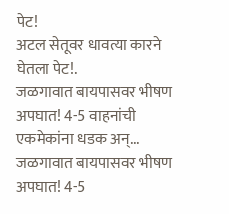पेट!
अटल सेतूवर धावत्या कारने घेतला पेट!.
जळगावात बायपासवर भीषण अपघात! 4-5 वाहनांची एकमेकांना धडक अन्...
जळगावात बायपासवर भीषण अपघात! 4-5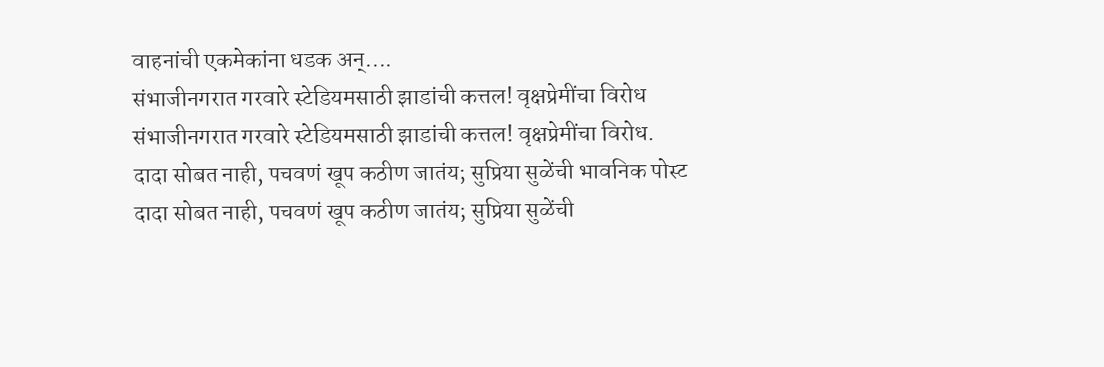वाहनांची एकमेकांना धडक अन्....
संभाजीनगरात गरवारे स्टेडियमसाठी झाडांची कत्तल! वृक्षप्रेमींचा विरोध
संभाजीनगरात गरवारे स्टेडियमसाठी झाडांची कत्तल! वृक्षप्रेमींचा विरोध.
दादा सोबत नाही, पचवणं खूप कठीण जातंय; सुप्रिया सुळेंची भावनिक पोस्ट
दादा सोबत नाही, पचवणं खूप कठीण जातंय; सुप्रिया सुळेंची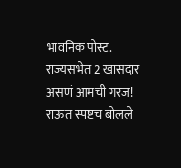भावनिक पोस्ट.
राज्यसभेत 2 खासदार असणं आमची गरज! राऊत स्पष्टच बोलले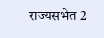राज्यसभेत 2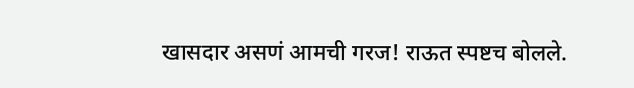खासदार असणं आमची गरज! राऊत स्पष्टच बोलले.